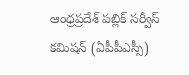ఆంధ్రప్రదేశ్ పబ్లిక్ సర్వీస్ కమిషన్ (ఏపీపీఎస్సీ)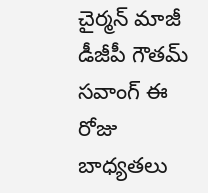చైర్మన్ మాజీ డీజీపీ గౌతమ్ సవాంగ్ ఈ రోజు బాధ్యతలు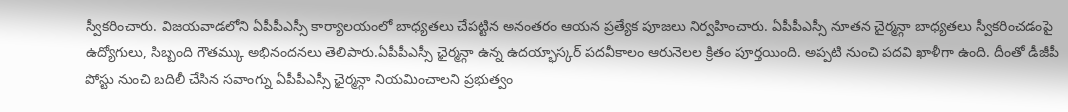స్వీకరించారు. విజయవాడలోని ఏపీపీఎస్సీ కార్యాలయంలో బాధ్యతలు చేపట్టిన అనంతరం ఆయన ప్రత్యేక పూజలు నిర్వహించారు. ఏపీపీఎస్సీ నూతన చైర్మన్గా బాధ్యతలు స్వీకరించడంపై ఉద్యోగులు, సిబ్బంది గౌతమ్కు అభినందనలు తెలిపారు.ఏపీపీఎస్సీ ఛైర్మన్గా ఉన్న ఉదయ్భాస్కర్ పదవీకాలం ఆరునెలల క్రితం పూర్తయింది. అప్పటి నుంచి పదవి ఖాళీగా ఉంది. దీంతో డీజీపీ పోస్టు నుంచి బదిలీ చేసిన సవాంగ్ను ఏపీపీఎస్సీ ఛైర్మన్గా నియమించాలని ప్రభుత్వం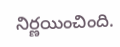నిర్ణయించింది.